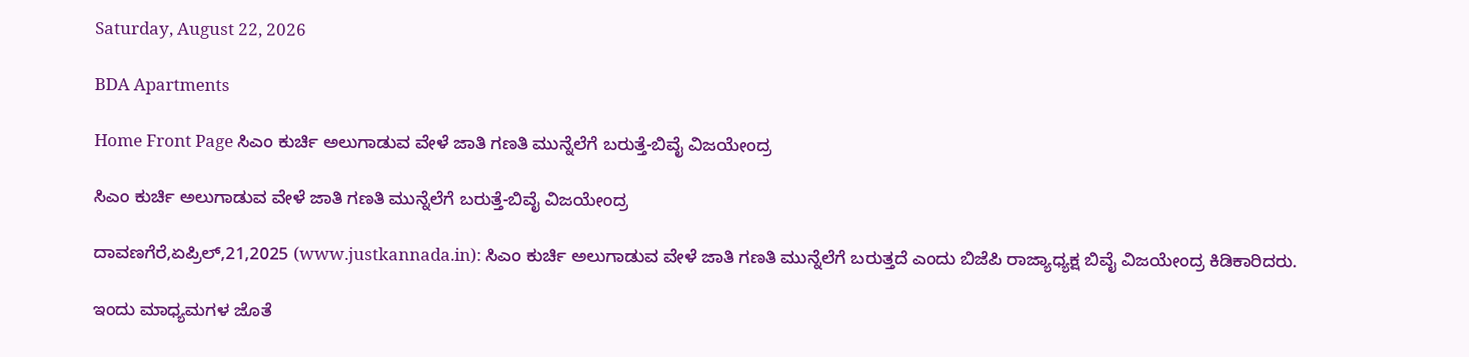Saturday, August 22, 2026

BDA Apartments

Home Front Page ಸಿಎಂ ಕುರ್ಚಿ ಅಲುಗಾಡುವ ವೇಳೆ ಜಾತಿ ಗಣತಿ ಮುನ್ನೆಲೆಗೆ ಬರುತ್ತೆ-ಬಿವೈ ವಿಜಯೇಂದ್ರ

ಸಿಎಂ ಕುರ್ಚಿ ಅಲುಗಾಡುವ ವೇಳೆ ಜಾತಿ ಗಣತಿ ಮುನ್ನೆಲೆಗೆ ಬರುತ್ತೆ-ಬಿವೈ ವಿಜಯೇಂದ್ರ

ದಾವಣಗೆರೆ,ಏಪ್ರಿಲ್,21,2025 (www.justkannada.in): ಸಿಎಂ ಕುರ್ಚಿ ಅಲುಗಾಡುವ ವೇಳೆ ಜಾತಿ ಗಣತಿ ಮುನ್ನೆಲೆಗೆ ಬರುತ್ತದೆ ಎಂದು ಬಿಜೆಪಿ ರಾಜ್ಯಾಧ್ಯಕ್ಷ ಬಿವೈ ವಿಜಯೇಂದ್ರ ಕಿಡಿಕಾರಿದರು.

ಇಂದು ಮಾಧ್ಯಮಗಳ ಜೊತೆ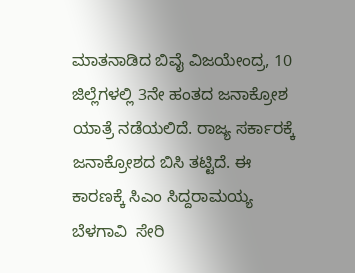ಮಾತನಾಡಿದ ಬಿವೈ ವಿಜಯೇಂದ್ರ, 10 ಜಿಲ್ಲೆಗಳಲ್ಲಿ 3ನೇ ಹಂತದ ಜನಾಕ್ರೋಶ ಯಾತ್ರೆ ನಡೆಯಲಿದೆ. ರಾಜ್ಯ ಸರ್ಕಾರಕ್ಕೆ ಜನಾಕ್ರೋಶದ ಬಿಸಿ ತಟ್ಟಿದೆ. ಈ ಕಾರಣಕ್ಕೆ ಸಿಎಂ ಸಿದ್ದರಾಮಯ್ಯ ಬೆಳಗಾವಿ  ಸೇರಿ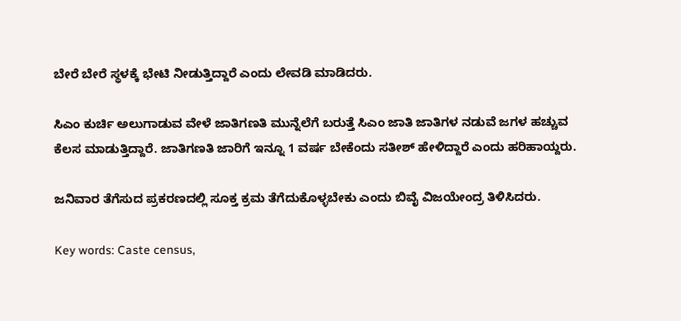ಬೇರೆ ಬೇರೆ ಸ್ಥಳಕ್ಕೆ ಭೇಟಿ ನೀಡುತ್ತಿದ್ದಾರೆ ಎಂದು ಲೇವಡಿ ಮಾಡಿದರು.

ಸಿಎಂ ಕುರ್ಚಿ ಅಲುಗಾಡುವ ವೇಳೆ ಜಾತಿಗಣತಿ ಮುನ್ನೆಲೆಗೆ ಬರುತ್ತೆ ಸಿಎಂ ಜಾತಿ ಜಾತಿಗಳ ನಡುವೆ ಜಗಳ ಹಚ್ಚುವ ಕೆಲಸ ಮಾಡುತ್ತಿದ್ದಾರೆ. ಜಾತಿಗಣತಿ ಜಾರಿಗೆ ಇನ್ನೂ 1 ವರ್ಷ ಬೇಕೆಂದು ಸತೀಶ್ ಹೇಳಿದ್ದಾರೆ ಎಂದು ಹರಿಹಾಯ್ದರು.

ಜನಿವಾರ ತೆಗೆಸುದ ಪ್ರಕರಣದಲ್ಲಿ ಸೂಕ್ತ ಕ್ರಮ ತೆಗೆದುಕೊಳ್ಳಬೇಕು ಎಂದು ಬಿವೈ ವಿಜಯೇಂದ್ರ ತಿಳಿಸಿದರು.

Key words: Caste census,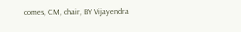comes, CM, chair, BY Vijayendra